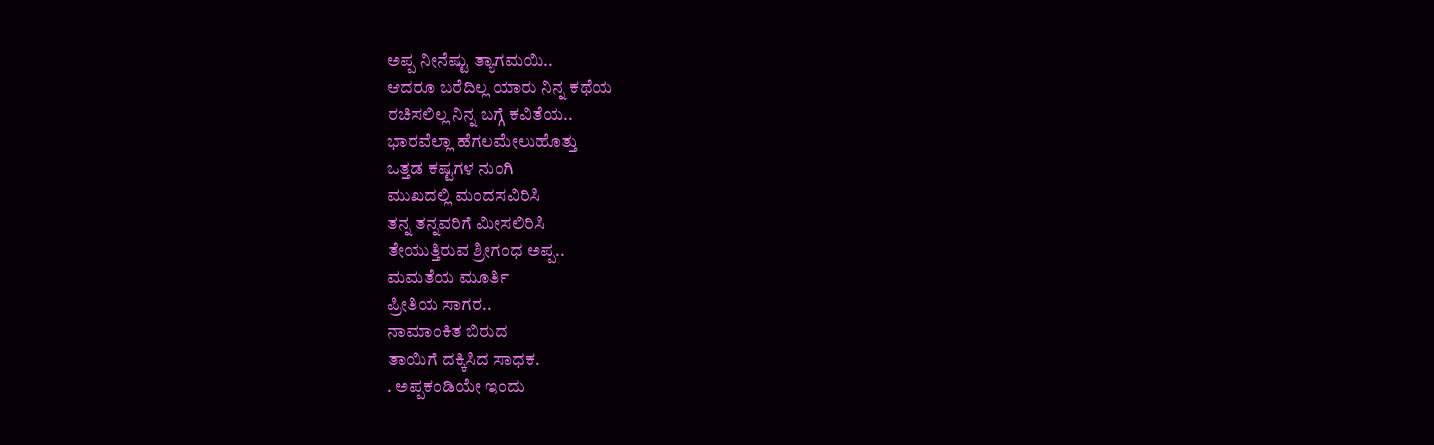ಅಪ್ಪ ನೀನೆಷ್ಟು ತ್ಯಾಗಮಯಿ..
ಆದರೂ ಬರೆದಿಲ್ಲ ಯಾರು ನಿನ್ನ ಕಥೆಯ
ರಚಿಸಲಿಲ್ಲ ನಿನ್ನ ಬಗ್ಗೆ ಕವಿತೆಯ..
ಭಾರವೆಲ್ಲಾ ಹೆಗಲಮೇಲುಹೊತ್ತು
ಒತ್ತಡ ಕಷ್ಟಗಳ ನುಂಗಿ
ಮುಖದಲ್ಲಿ ಮಂದಸವಿರಿಸಿ
ತನ್ನ ತನ್ನವರಿಗೆ ಮೀಸಲಿರಿಸಿ
ತೇಯುತ್ತಿರುವ ಶ್ರೀಗಂಧ ಅಪ್ಪ..
ಮಮತೆಯ ಮೂರ್ತಿ
ಪ್ರೀತಿಯ ಸಾಗರ..
ನಾಮಾಂಕಿತ ಬಿರುದ
ತಾಯಿಗೆ ದಕ್ಕಿಸಿದ ಸಾಧಕ.
. ಅಪ್ಪಕಂಡಿಯೇ ಇಂದು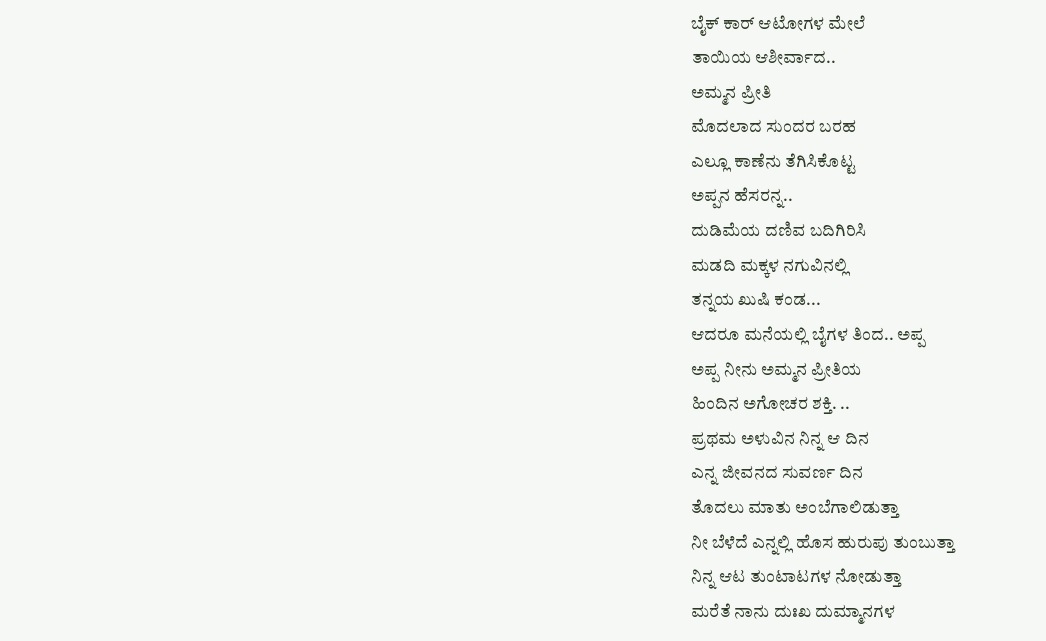ಬೈಕ್ ಕಾರ್ ಆಟೋಗಳ ಮೇಲೆ
ತಾಯಿಯ ಆಶೀರ್ವಾದ..
ಅಮ್ಮನ ಪ್ರೀತಿ
ಮೊದಲಾದ ಸುಂದರ ಬರಹ
ಎಲ್ಲೂ ಕಾಣೆನು ತೆಗಿಸಿಕೊಟ್ಟ
ಅಪ್ಪನ ಹೆಸರನ್ನ..
ದುಡಿಮೆಯ ದಣಿವ ಬದಿಗಿರಿಸಿ
ಮಡದಿ ಮಕ್ಕಳ ನಗುವಿನಲ್ಲಿ
ತನ್ನಯ ಖುಷಿ ಕಂಡ...
ಆದರೂ ಮನೆಯಲ್ಲಿ ಬೈಗಳ ತಿಂದ.. ಅಪ್ಪ
ಅಪ್ಪ ನೀನು ಅಮ್ಮನ ಪ್ರೀತಿಯ
ಹಿಂದಿನ ಅಗೋಚರ ಶಕ್ತಿ. ..
ಪ್ರಥಮ ಅಳುವಿನ ನಿನ್ನ ಆ ದಿನ
ಎನ್ನ ಜೀವನದ ಸುವರ್ಣ ದಿನ
ತೊದಲು ಮಾತು ಅಂಬೆಗಾಲಿಡುತ್ತಾ
ನೀ ಬೆಳೆದೆ ಎನ್ನಲ್ಲಿ ಹೊಸ ಹುರುಪು ತುಂಬುತ್ತಾ
ನಿನ್ನ ಆಟ ತುಂಟಾಟಗಳ ನೋಡುತ್ತಾ
ಮರೆತೆ ನಾನು ದುಃಖ ದುಮ್ಮಾನಗಳ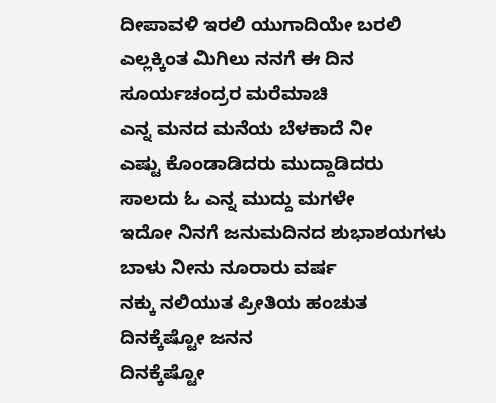ದೀಪಾವಳಿ ಇರಲಿ ಯುಗಾದಿಯೇ ಬರಲಿ
ಎಲ್ಲಕ್ಕಿಂತ ಮಿಗಿಲು ನನಗೆ ಈ ದಿನ
ಸೂರ್ಯಚಂದ್ರರ ಮರೆಮಾಚಿ
ಎನ್ನ ಮನದ ಮನೆಯ ಬೆಳಕಾದೆ ನೀ
ಎಷ್ಟು ಕೊಂಡಾಡಿದರು ಮುದ್ದಾಡಿದರು
ಸಾಲದು ಓ ಎನ್ನ ಮುದ್ದು ಮಗಳೇ
ಇದೋ ನಿನಗೆ ಜನುಮದಿನದ ಶುಭಾಶಯಗಳು
ಬಾಳು ನೀನು ನೂರಾರು ವರ್ಷ
ನಕ್ಕು ನಲಿಯುತ ಪ್ರೀತಿಯ ಹಂಚುತ
ದಿನಕ್ಕೆಷ್ಟೋ ಜನನ
ದಿನಕ್ಕೆಷ್ಟೋ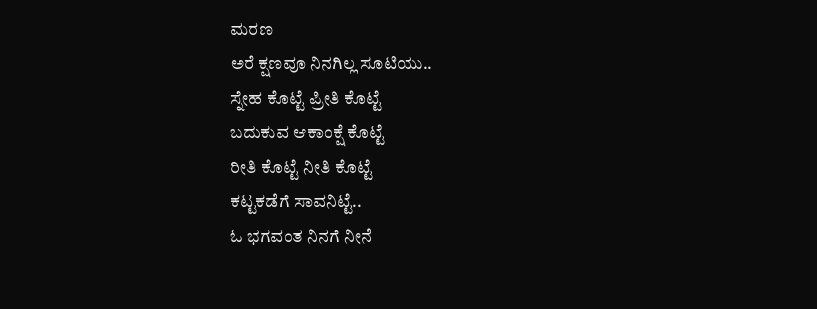ಮರಣ
ಅರೆ ಕ್ಷಣವೂ ನಿನಗಿಲ್ಲ ಸೂಟಿಯು..
ಸ್ನೇಹ ಕೊಟ್ಟೆ ಪ್ರೀತಿ ಕೊಟ್ಟೆ
ಬದುಕುವ ಆಕಾಂಕ್ಷೆ ಕೊಟ್ಟೆ
ರೀತಿ ಕೊಟ್ಟೆ ನೀತಿ ಕೊಟ್ಟೆ
ಕಟ್ಟಕಡೆಗೆ ಸಾವನಿಟ್ಟೆ..
ಓ ಭಗವಂತ ನಿನಗೆ ನೀನೆ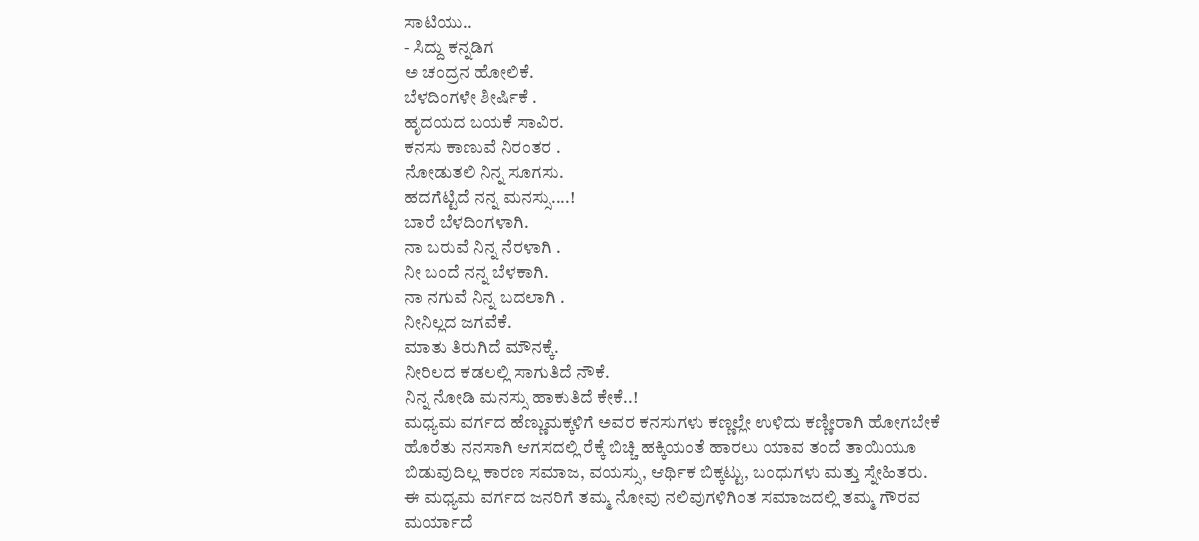ಸಾಟಿಯು..
- ಸಿದ್ದು ಕನ್ನಡಿಗ
ಅ ಚಂದ್ರನ ಹೋಲಿಕೆ.
ಬೆಳದಿಂಗಳೇ ಶೀರ್ಷಿಕೆ .
ಹೃದಯದ ಬಯಕೆ ಸಾವಿರ.
ಕನಸು ಕಾಣುವೆ ನಿರಂತರ .
ನೋಡುತಲಿ ನಿನ್ನ ಸೂಗಸು.
ಹದಗೆಟ್ಟಿದೆ ನನ್ನ ಮನಸ್ಸು....!
ಬಾರೆ ಬೆಳದಿಂಗಳಾಗಿ.
ನಾ ಬರುವೆ ನಿನ್ನ ನೆರಳಾಗಿ .
ನೀ ಬಂದೆ ನನ್ನ ಬೆಳಕಾಗಿ.
ನಾ ನಗುವೆ ನಿನ್ನ ಬದಲಾಗಿ .
ನೀನಿಲ್ಲದ ಜಗವೆಕೆ.
ಮಾತು ತಿರುಗಿದೆ ಮೌನಕ್ಕೆ.
ನೀರಿಲದ ಕಡಲಲ್ಲಿ ಸಾಗುತಿದೆ ನೌಕೆ.
ನಿನ್ನ ನೋಡಿ ಮನಸ್ಸು ಹಾಕುತಿದೆ ಕೇಕೆ..!
ಮಧ್ಯಮ ವರ್ಗದ ಹೆಣ್ಣುಮಕ್ಕಳಿಗೆ ಅವರ ಕನಸುಗಳು ಕಣ್ಣಲ್ಲೇ ಉಳಿದು ಕಣ್ಣೀರಾಗಿ ಹೋಗಬೇಕೆ ಹೊರೆತು ನನಸಾಗಿ ಆಗಸದಲ್ಲಿ ರೆಕ್ಕೆ ಬಿಚ್ಚಿ ಹಕ್ಕಿಯಂತೆ ಹಾರಲು ಯಾವ ತಂದೆ ತಾಯಿಯೂ ಬಿಡುವುದಿಲ್ಲ ಕಾರಣ ಸಮಾಜ, ವಯಸ್ಸು, ಆರ್ಥಿಕ ಬಿಕ್ಕಟ್ಟು, ಬಂಧುಗಳು ಮತ್ತು ಸ್ನೇಹಿತರು.
ಈ ಮಧ್ಯಮ ವರ್ಗದ ಜನರಿಗೆ ತಮ್ಮ ನೋವು ನಲಿವುಗಳಿಗಿಂತ ಸಮಾಜದಲ್ಲಿ ತಮ್ಮ ಗೌರವ ಮರ್ಯಾದೆ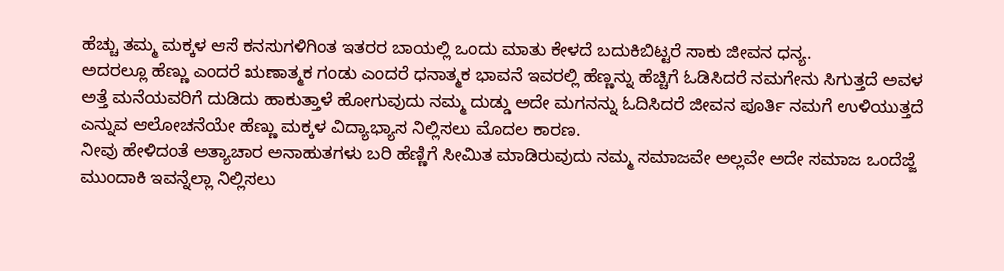ಹೆಚ್ಚು ತಮ್ಮ ಮಕ್ಕಳ ಆಸೆ ಕನಸುಗಳಿಗಿಂತ ಇತರರ ಬಾಯಲ್ಲಿ ಒಂದು ಮಾತು ಕೇಳದೆ ಬದುಕಿಬಿಟ್ಟರೆ ಸಾಕು ಜೀವನ ಧನ್ಯ.
ಅದರಲ್ಲೂ ಹೆಣ್ಣು ಎಂದರೆ ಋಣಾತ್ಮಕ ಗಂಡು ಎಂದರೆ ಧನಾತ್ಮಕ ಭಾವನೆ ಇವರಲ್ಲಿ ಹೆಣ್ಣನ್ನು ಹೆಚ್ಚಿಗೆ ಓಡಿಸಿದರೆ ನಮಗೇನು ಸಿಗುತ್ತದೆ ಅವಳ ಅತ್ತೆ ಮನೆಯವರಿಗೆ ದುಡಿದು ಹಾಕುತ್ತಾಳೆ ಹೋಗುವುದು ನಮ್ಮ ದುಡ್ಡು ಅದೇ ಮಗನನ್ನು ಓದಿಸಿದರೆ ಜೀವನ ಪೂರ್ತಿ ನಮಗೆ ಉಳಿಯುತ್ತದೆ ಎನ್ನುವ ಆಲೋಚನೆಯೇ ಹೆಣ್ಣು ಮಕ್ಕಳ ವಿದ್ಯಾಭ್ಯಾಸ ನಿಲ್ಲಿಸಲು ಮೊದಲ ಕಾರಣ.
ನೀವು ಹೇಳಿದಂತೆ ಅತ್ಯಾಚಾರ ಅನಾಹುತಗಳು ಬರಿ ಹೆಣ್ಣಿಗೆ ಸೀಮಿತ ಮಾಡಿರುವುದು ನಮ್ಮ ಸಮಾಜವೇ ಅಲ್ಲವೇ ಅದೇ ಸಮಾಜ ಒಂದೆಜ್ಜೆ ಮುಂದಾಕಿ ಇವನ್ನೆಲ್ಲಾ ನಿಲ್ಲಿಸಲು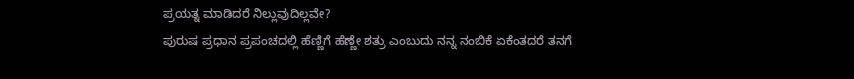ಪ್ರಯತ್ನ ಮಾಡಿದರೆ ನಿಲ್ಲುವುದಿಲ್ಲವೇ?
ಪುರುಷ ಪ್ರಧಾನ ಪ್ರಪಂಚದಲ್ಲಿ ಹೆಣ್ಣಿಗೆ ಹೆಣ್ಣೇ ಶತ್ರು ಎಂಬುದು ನನ್ನ ನಂಬಿಕೆ ಏಕೆಂತದರೆ ತನಗೆ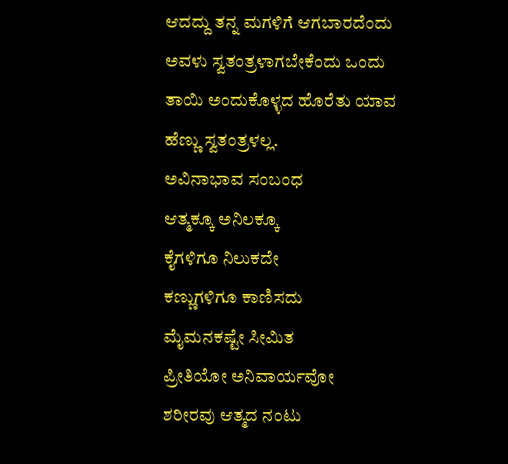ಆದದ್ದು ತನ್ನ ಮಗಳಿಗೆ ಆಗಬಾರದೆಂದು ಅವಳು ಸ್ವತಂತ್ರಳಾಗಬೇಕೆಂದು ಒಂದು ತಾಯಿ ಅಂದುಕೊಳ್ಳದ ಹೊರೆತು ಯಾವ ಹೆಣ್ಣು ಸ್ವತಂತ್ರಳಲ್ಲ.
ಅವಿನಾಭಾವ ಸಂಬಂಧ
ಆತ್ಮಕ್ಕೂ ಅನಿಲಕ್ಕೂ
ಕೈಗಳಿಗೂ ನಿಲುಕದೇ
ಕಣ್ಣುಗಳಿಗೂ ಕಾಣಿಸದು
ಮೈಮನಕಷ್ಟೇ ಸೀಮಿತ
ಪ್ರೀತಿಯೋ ಅನಿವಾರ್ಯವೋ
ಶರೀರವು ಆತ್ಮದ ನಂಟು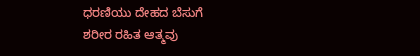ಧರಣಿಯು ದೇಹದ ಬೆಸುಗೆ
ಶರೀರ ರಹಿತ ಆತ್ಮವು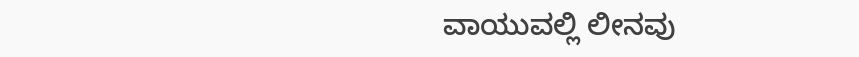ವಾಯುವಲ್ಲಿ ಲೀನವು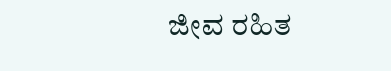ಜೀವ ರಹಿತ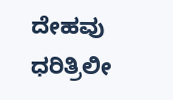ದೇಹವು
ಧರಿತ್ರಿಲೀ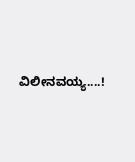ವಿಲೀನವಯ್ಯ....!